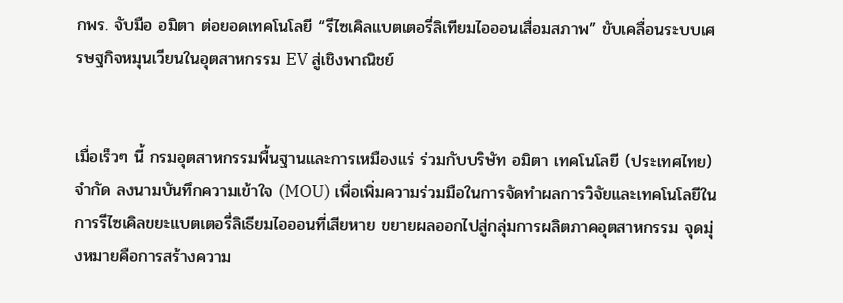กพร. จับมือ อมิตา ต่อยอดเทคโนโลยี “รีไซเคิลแบตเตอรี่ลิเทียมไอออนเสื่อมสภาพ” ขับเคลื่อนระบบเศรษฐกิจหมุนเวียนในอุตสาหกรรม EV สู่เชิงพาณิชย์


เมื่อเร็วๆ นี้ กรมอุตสาหกรรมพื้นฐานและการเหมืองแร่ ร่วมกับบริษัท อมิตา เทคโนโลยี (ประเทศไทย) จำกัด ลงนามบันทึกความเข้าใจ (MOU) เพื่อเพิ่มความร่วมมือในการจัดทำผลการวิจัยและเทคโนโลยีในการรีไซเคิลขยะแบตเตอรี่ลิเธียมไอออนที่เสียหาย ขยายผลออกไปสู่กลุ่มการผลิตภาคอุตสาหกรรม จุดมุ่งหมายคือการสร้างความ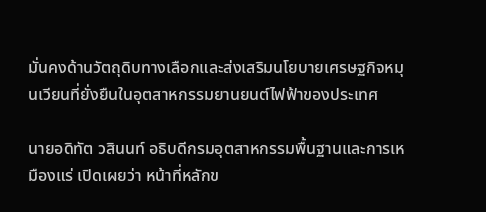มั่นคงด้านวัตถุดิบทางเลือกและส่งเสริมนโยบายเศรษฐกิจหมุนเวียนที่ยั่งยืนในอุตสาหกรรมยานยนต์ไฟฟ้าของประเทศ

นายอดิทัต วสินนท์ อธิบดีกรมอุตสาหกรรมพื้นฐานและการเหมืองแร่ เปิดเผยว่า หน้าที่หลักข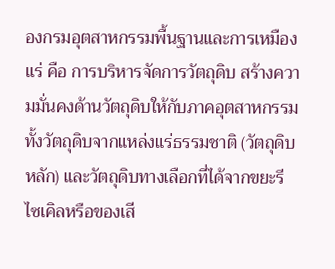องกรมอุตสาหกรรมพื้นฐานและการเหมืองแร่ คือ การบริหารจัดการวัตถุดิบ สร้างความมั่นคงด้านวัตถุดิบให้กับภาคอุตสาหกรรม ทั้งวัตถุดิบจากแหล่งแร่ธรรมชาติ (วัตถุดิบหลัก) และวัตถุดิบทางเลือกที่ได้จากขยะรีไซเคิลหรือของเสี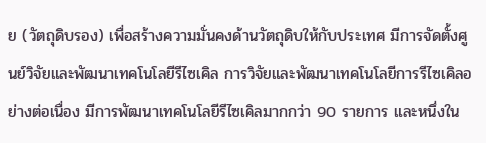ย (วัตถุดิบรอง) เพื่อสร้างความมั่นคงด้านวัตถุดิบให้กับประเทศ มีการจัดตั้งศูนย์วิจัยและพัฒนาเทคโนโลยีรีไซเคิล การวิจัยและพัฒนาเทคโนโลยีการรีไซเคิลอย่างต่อเนื่อง มีการพัฒนาเทคโนโลยีรีไซเคิลมากกว่า 90 รายการ และหนึ่งใน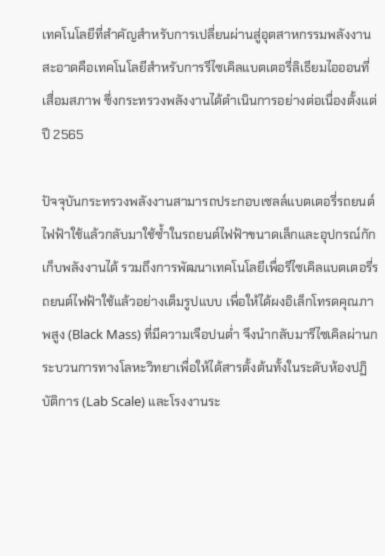เทคโนโลยีที่สำคัญสำหรับการเปลี่ยนผ่านสู่อุตสาหกรรมพลังงานสะอาดคือเทคโนโลยีสำหรับการรีไซเคิลแบตเตอรี่ลิเธียมไอออนที่เสื่อมสภาพ ซึ่งกระทรวงพลังงานได้ดำเนินการอย่างต่อเนื่องตั้งแต่ปี 2565

ปัจจุบันกระทรวงพลังงานสามารถประกอบเซลล์แบตเตอรี่รถยนต์ไฟฟ้าใช้แล้วกลับมาใช้ซ้ำในรถยนต์ไฟฟ้าขนาดเล็กและอุปกรณ์กักเก็บพลังงานได้ รวมถึงการพัฒนาเทคโนโลยีเพื่อรีไซเคิลแบตเตอรี่รถยนต์ไฟฟ้าใช้แล้วอย่างเต็มรูปแบบ เพื่อให้ได้ผงอิเล็กโทรดคุณภาพสูง (Black Mass) ที่มีความเจือปนต่ำ จึงนำกลับมารีไซเคิลผ่านกระบวนการทางโลหะวิทยาเพื่อให้ได้สารตั้งต้นทั้งในระดับห้องปฏิบัติการ (Lab Scale) และโรงงานระ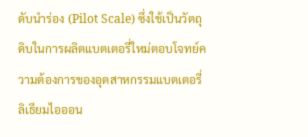ดับนำร่อง (Pilot Scale) ซึ่งใช้เป็นวัตถุดิบในการผลิตแบตเตอรี่ใหม่ตอบโจทย์ความต้องการของอุตสาหกรรมแบตเตอรี่ลิเธียมไอออน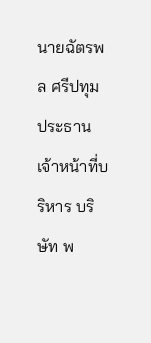นายฉัตรพล ศรีปทุม ประธานเจ้าหน้าที่บริหาร บริษัท พ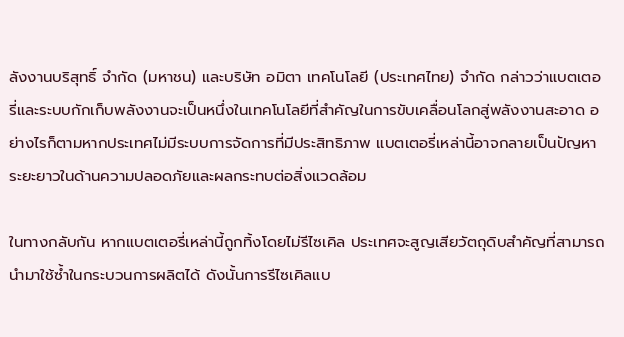ลังงานบริสุทธิ์ จำกัด (มหาชน) และบริษัท อมิตา เทคโนโลยี (ประเทศไทย) จำกัด กล่าวว่าแบตเตอรี่และระบบกักเก็บพลังงานจะเป็นหนึ่งในเทคโนโลยีที่สำคัญในการขับเคลื่อนโลกสู่พลังงานสะอาด อย่างไรก็ตามหากประเทศไม่มีระบบการจัดการที่มีประสิทธิภาพ แบตเตอรี่เหล่านี้อาจกลายเป็นปัญหาระยะยาวในด้านความปลอดภัยและผลกระทบต่อสิ่งแวดล้อม

ในทางกลับกัน หากแบตเตอรี่เหล่านี้ถูกทิ้งโดยไม่รีไซเคิล ประเทศจะสูญเสียวัตถุดิบสำคัญที่สามารถนำมาใช้ซ้ำในกระบวนการผลิตได้ ดังนั้นการรีไซเคิลแบ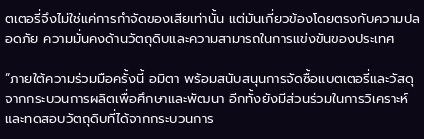ตเตอรี่จึงไม่ใช่แค่การกำจัดของเสียเท่านั้น แต่มันเกี่ยวข้องโดยตรงกับความปลอดภัย ความมั่นคงด้านวัตถุดิบและความสามารถในการแข่งขันของประเทศ

“ภายใต้ความร่วมมือครั้งนี้ อมิตา พร้อมสนับสนุนการจัดซื้อแบตเตอรี่และวัสดุจากกระบวนการผลิตเพื่อศึกษาและพัฒนา อีกทั้งยังมีส่วนร่วมในการวิเคราะห์และทดสอบวัตถุดิบที่ได้จากกระบวนการ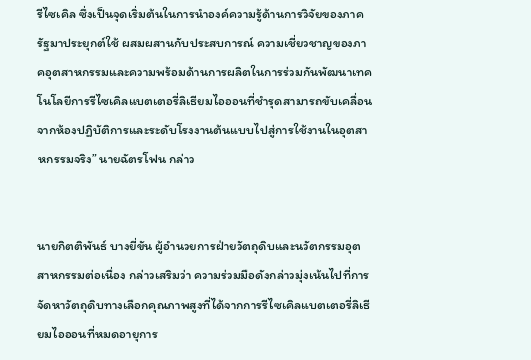รีไซเคิล ซึ่งเป็นจุดเริ่มต้นในการนำองค์ความรู้ด้านการวิจัยของภาครัฐมาประยุกต์ใช้ ผสมผสานกับประสบการณ์ ความเชี่ยวชาญของภาคอุตสาหกรรมและความพร้อมด้านการผลิตในการร่วมกันพัฒนาเทคโนโลยีการรีไซเคิลแบตเตอรี่ลิเธียมไอออนที่ชำรุดสามารถขับเคลื่อนจากห้องปฏิบัติการและระดับโรงงานต้นแบบไปสู่การใช้งานในอุตสาหกรรมจริง” นายฉัตรโฟน กล่าว


นายกิตติพันธ์ บางยี่ขัน ผู้อำนวยการฝ่ายวัตถุดิบและนวัตกรรมอุตสาหกรรมต่อเนื่อง กล่าวเสริมว่า ความร่วมมือดังกล่าวมุ่งเน้นไปที่การจัดหาวัตถุดิบทางเลือกคุณภาพสูงที่ได้จากการรีไซเคิลแบตเตอรี่ลิเธียมไอออนที่หมดอายุการ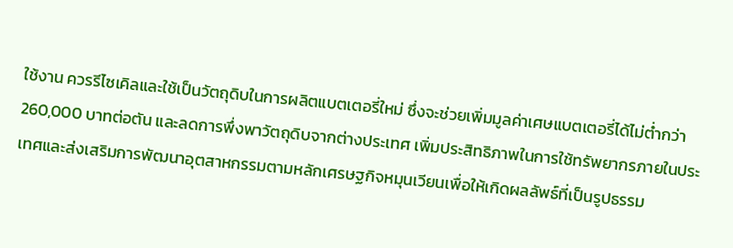ใช้งาน ควรรีไซเคิลและใช้เป็นวัตถุดิบในการผลิตแบตเตอรี่ใหม่ ซึ่งจะช่วยเพิ่มมูลค่าเศษแบตเตอรี่ได้ไม่ต่ำกว่า 260,000 บาทต่อตัน และลดการพึ่งพาวัตถุดิบจากต่างประเทศ เพิ่มประสิทธิภาพในการใช้ทรัพยากรภายในประเทศและส่งเสริมการพัฒนาอุตสาหกรรมตามหลักเศรษฐกิจหมุนเวียนเพื่อให้เกิดผลลัพธ์ที่เป็นรูปธรรม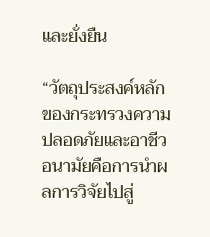และยั่งยืน

“วัตถุประสงค์หลักของกระทรวงความปลอดภัยและอาชีวอนามัยคือการนำผลการวิจัยไปสู่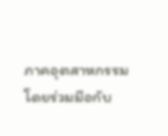ภาคอุตสาหกรรม โดยร่วมมือกับ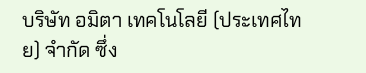บริษัท อมิตา เทคโนโลยี (ประเทศไทย) จำกัด ซึ่ง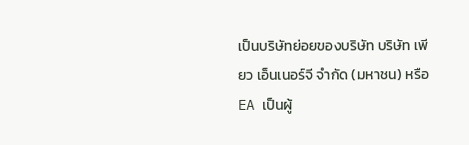เป็นบริษัทย่อยของบริษัท บริษัท เพียว เอ็นเนอร์จี จำกัด (มหาชน) หรือ EA เป็นผู้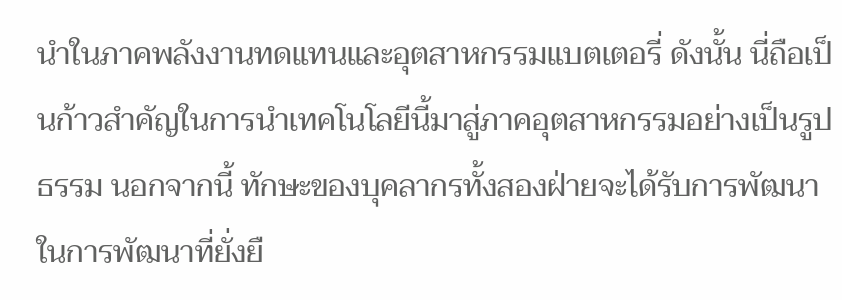นำในภาคพลังงานทดแทนและอุตสาหกรรมแบตเตอรี่ ดังนั้น นี่ถือเป็นก้าวสำคัญในการนำเทคโนโลยีนี้มาสู่ภาคอุตสาหกรรมอย่างเป็นรูปธรรม นอกจากนี้ ทักษะของบุคลากรทั้งสองฝ่ายจะได้รับการพัฒนาในการพัฒนาที่ยั่งยื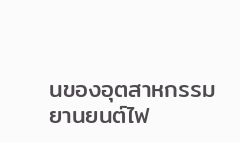นของอุตสาหกรรมยานยนต์ไฟ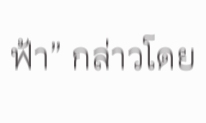ฟ้า” กล่าวโดย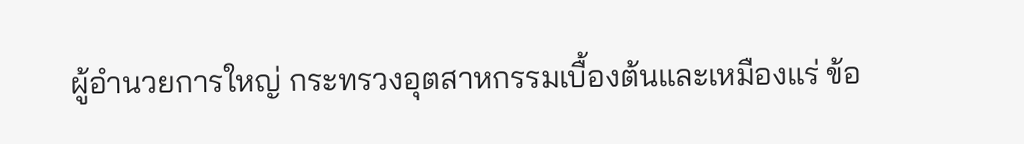ผู้อำนวยการใหญ่ กระทรวงอุตสาหกรรมเบื้องต้นและเหมืองแร่ ข้อ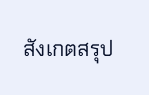สังเกตสรุป